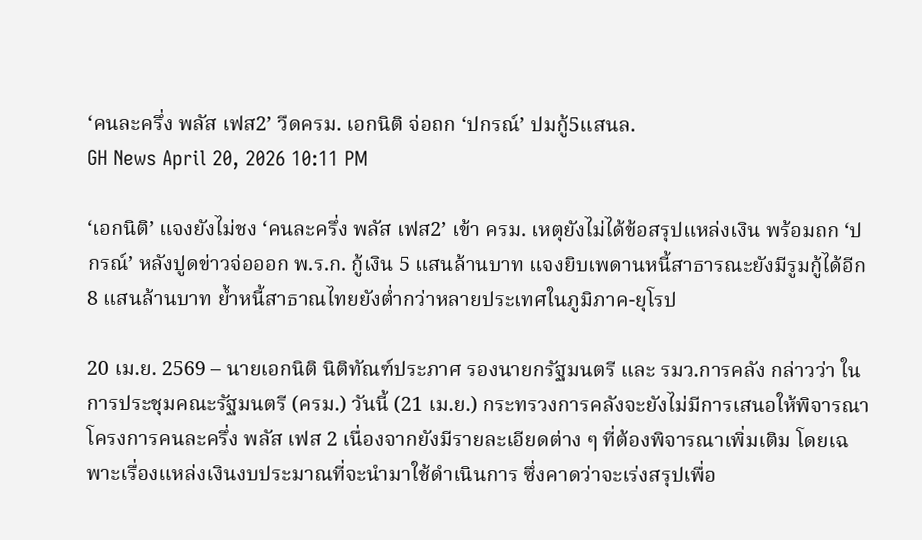‘คนละครึ่ง พลัส เฟส2’ วืดครม. เอกนิติ จ่อถก ‘ปกรณ์’ ปมกู้5แสนล.
GH News April 20, 2026 10:11 PM

‘เอกนิติ’ แจงยังไม่ชง ‘คนละครึ่ง พลัส เฟส2’ เข้า ครม. เหตุยังไม่ได้ข้อสรุปแหล่งเงิน พร้อมถก ‘ปกรณ์’ หลังปูดข่าวจ่อออก พ.ร.ก. กู้เงิน 5 แสนล้านบาท แจงยิบเพดานหนี้สาธารณะยังมีรูมกู้ได้อีก 8 แสนล้านบาท ย้ำหนี้สาธาณไทยยังต่ำกว่าหลายประเทศในภูมิภาค-ยุโรป

20 เม.ย. 2569 – นายเอกนิติ นิติทัณฑ์ประภาศ รองนายกรัฐมนตรี และ รมว.การคลัง กล่าวว่า ในการประชุมคณะรัฐมนตรี (ครม.) วันนี้ (21 เม.ย.) กระทรวงการคลังจะยังไม่มีการเสนอให้พิจารณาโครงการคนละครึ่ง พลัส เฟส 2 เนื่องจากยังมีรายละเอียดต่าง ๆ ที่ต้องพิจารณาเพิ่มเติม โดยเฉพาะเรื่องแหล่งเงินงบประมาณที่จะนำมาใช้ดำเนินการ ซึ่งคาดว่าจะเร่งสรุปเพื่อ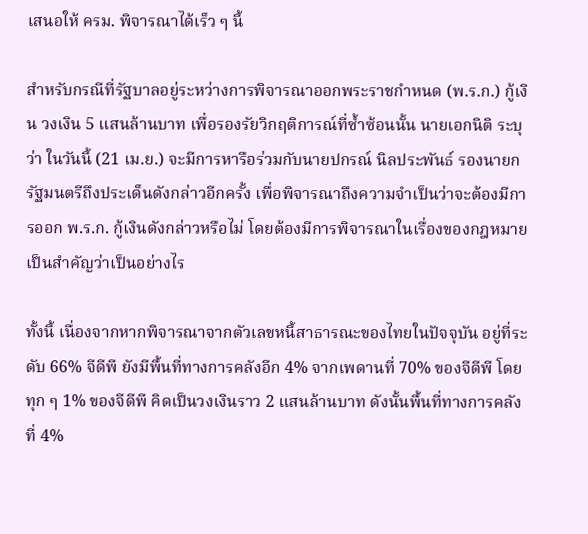เสนอให้ ครม. พิจารณาได้เร็ว ๆ นี้

สำหรับกรณีที่รัฐบาลอยู่ระหว่างการพิจารณาออกพระราชกำหนด (พ.ร.ก.) กู้เงิน วงเงิน 5 แสนล้านบาท เพื่อรองรัยวิกฤติการณ์ที่ซ้ำซ้อนนั้น นายเอกนิติ ระบุว่า ในวันนี้ (21 เม.ย.) จะมีการหารือร่วมกับนายปกรณ์ นิลประพันธ์ รองนายกรัฐมนตรีถึงประเด็นดังกล่าวอีกครั้ง เพื่อพิจารณาถึงความจำเป็นว่าจะต้องมีการออก พ.ร.ก. กู้เงินดังกล่าวหรือไม่ โดยต้องมีการพิจารณาในเรื่องของกฎหมายเป็นสำคัญว่าเป็นอย่างไร

ทั้งนี้ เนื่องจากหากพิจารณาจากตัวเลขหนี้สาธารณะของไทยในปัจจุบัน อยู่ที่ระดับ 66% จีดีพี ยังมีพื้นที่ทางการคลังอีก 4% จากเพดานที่ 70% ของจีดีพี โดยทุก ๆ 1% ของจีดีพี คิดเป็นวงเงินราว 2 แสนล้านบาท ดังนั้นพื้นที่ทางการคลังที่ 4%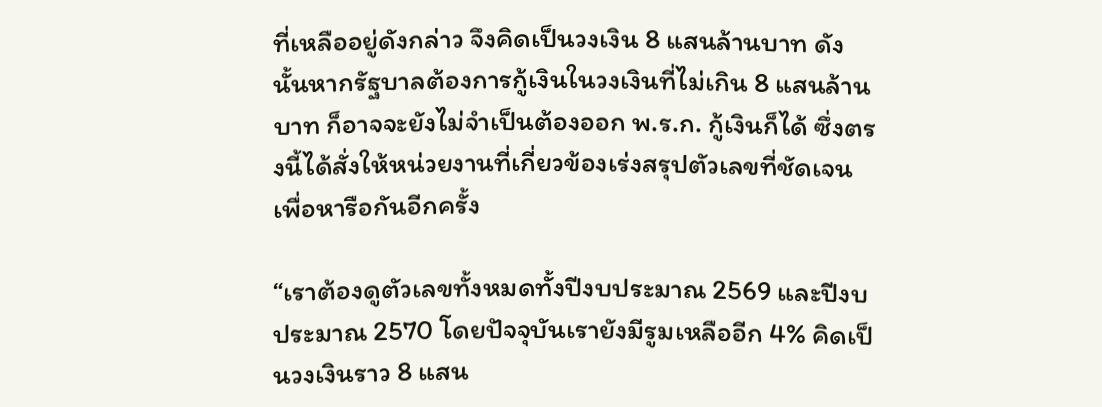ที่เหลืออยู่ดังกล่าว จึงคิดเป็นวงเงิน 8 แสนล้านบาท ดังนั้นหากรัฐบาลต้องการกู้เงินในวงเงินที่ไม่เกิน 8 แสนล้านบาท ก็อาจจะยังไม่จำเป็นต้องออก พ.ร.ก. กู้เงินก็ได้ ซึ่งตรงนี้ได้สั่งให้หน่วยงานที่เกี่ยวข้องเร่งสรุปตัวเลขที่ชัดเจน เพื่อหารือกันอีกครั้ง

“เราต้องดูตัวเลขทั้งหมดทั้งปีงบประมาณ 2569 และปีงบประมาณ 2570 โดยปัจจุบันเรายังมีรูมเหลืออีก 4% คิดเป็นวงเงินราว 8 แสน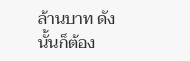ล้านบาท ดังนั้นก็ต้อง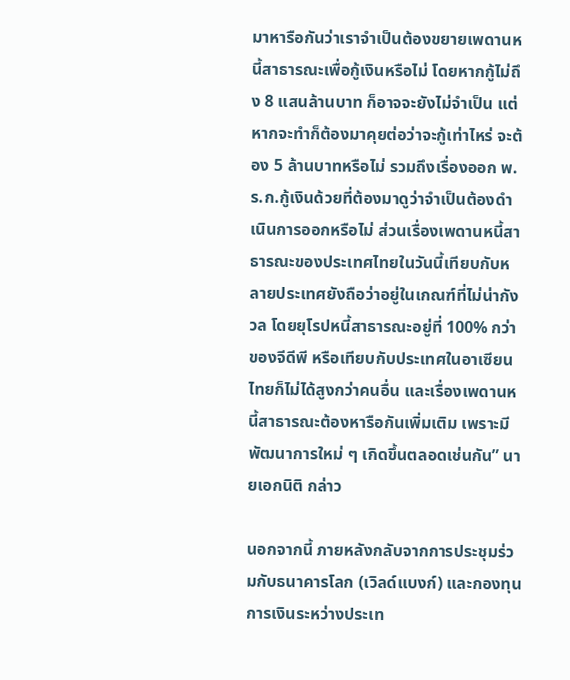มาหารือกันว่าเราจำเป็นต้องขยายเพดานหนี้สาธารณะเพื่อกู้เงินหรือไม่ โดยหากกู้ไม่ถึง 8 แสนล้านบาท ก็อาจจะยังไม่จำเป็น แต่หากจะทำก็ต้องมาคุยต่อว่าจะกู้เท่าไหร่ จะต้อง 5 ล้านบาทหรือไม่ รวมถึงเรื่องออก พ.ร.ก.กู้เงินด้วยที่ต้องมาดูว่าจำเป็นต้องดำเนินการออกหรือไม่ ส่วนเรื่องเพดานหนี้สาธารณะของประเทศไทยในวันนี้เทียบกับหลายประเทศยังถือว่าอยู่ในเกณฑ์ที่ไม่น่ากังวล โดยยุโรปหนี้สาธารณะอยู่ที่ 100% กว่าของจีดีพี หรือเทียบกับประเทศในอาเซียน ไทยก็ไม่ได้สูงกว่าคนอื่น และเรื่องเพดานหนี้สาธารณะต้องหารือกันเพิ่มเติม เพราะมีพัฒนาการใหม่ ๆ เกิดขึ้นตลอดเช่นกัน” นายเอกนิติ กล่าว

นอกจากนี้ ภายหลังกลับจากการประชุมร่วมกับธนาคารโลก (เวิลด์แบงก์) และกองทุนการเงินระหว่างประเท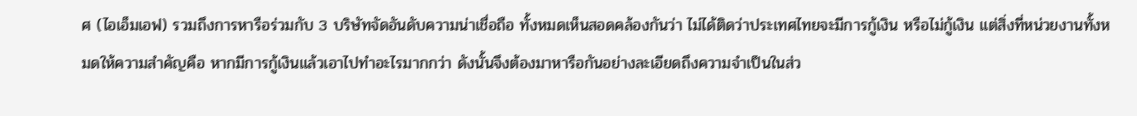ศ (ไอเอ็มเอฟ) รวมถึงการหารือร่วมกับ 3 บริษัทจัดอันดับความน่าเชื่อถือ ทั้งหมดเห็นสอดคล้องกันว่า ไม่ได้ติดว่าประเทศไทยจะมีการกู้เงิน หรือไม่กู้เงิน แต่สิ่งที่หน่วยงานทั้งหมดให้ความสำคัญคือ หากมีการกู้เงินแล้วเอาไปทำอะไรมากกว่า ดังนั้นจึงต้องมาหารือกันอย่างละเอียดถึงความจำเป็นในส่ว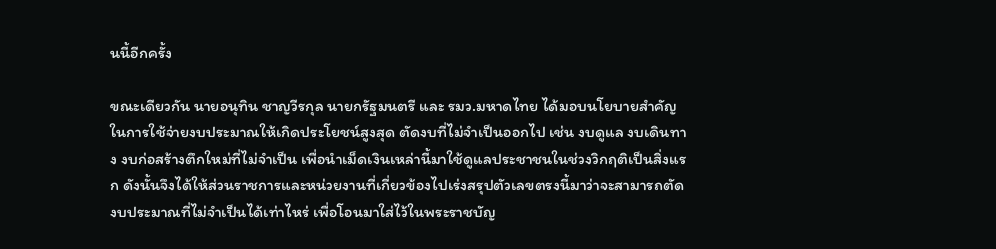นนี้อีกครั้ง

ขณะเดียวกัน นายอนุทิน ชาญวีรกุล นายกรัฐมนตรี และ รมว.มหาดไทย ได้มอบนโยบายสำคัญในการใช้จ่ายงบประมาณให้เกิดประโยชน์สูงสุด ตัดงบที่ไม่จำเป็นออกไป เช่น งบดูแล งบเดินทาง งบก่อสร้างตึกใหม่ที่ไม่จำเป็น เพื่อนำเม็ดเงินเหล่านี้มาใช้ดูแลประชาชนในช่วงวิกฤติเป็นสิ่งแรก ดังนั้นจึงได้ให้ส่วนราชการและหน่วยงานที่เกี่ยวข้องไปเร่งสรุปตัวเลขตรงนี้มาว่าจะสามารถตัดงบประมาณที่ไม่จำเป็นได้เท่าไหร่ เพื่อโอนมาใส่ไว้ในพระราชบัญ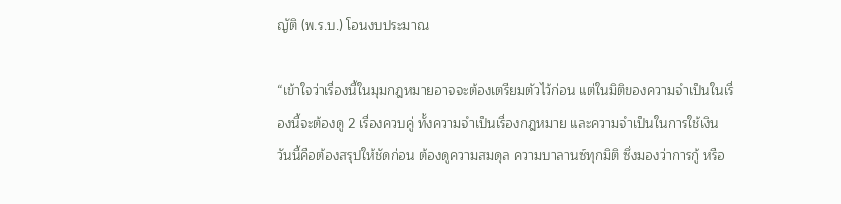ญัติ (พ.ร.บ.) โอนงบประมาณ

“เข้าใจว่าเรื่องนี้ในมุมกฎหมายอาจจะต้องเตรียมตัวไว้ก่อน แต่ในมิติของความจำเป็นในเรื่องนี้จะต้องดู 2 เรื่องควบคู่ ทั้งความจำเป็นเรื่องกฎหมาย และความจำเป็นในการใช้เงิน วันนี้คือต้องสรุปให้ชัดก่อน ต้องดูความสมดุล ความบาลานซ์ทุกมิติ ซึ่งมองว่าการกู้ หรือ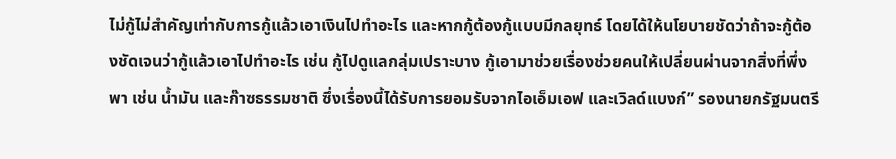ไม่กู้ไม่สำคัญเท่ากับการกู้แล้วเอาเงินไปทำอะไร และหากกู้ต้องกู้แบบมีกลยุทธ์ โดยได้ให้นโยบายชัดว่าถ้าจะกู้ต้องชัดเจนว่ากู้แล้วเอาไปทำอะไร เช่น กู้ไปดูแลกลุ่มเปราะบาง กู้เอามาช่วยเรื่องช่วยคนให้เปลี่ยนผ่านจากสิ่งที่พึ่งพา เช่น น้ำมัน และก๊าซธรรมชาติ ซึ่งเรื่องนี้ได้รับการยอมรับจากไอเอ็มเอฟ และเวิลด์แบงก์” รองนายกรัฐมนตรี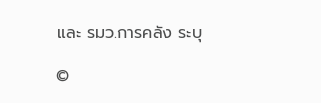และ รมว.การคลัง ระบุ

©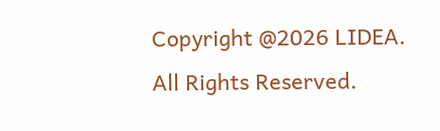Copyright @2026 LIDEA. All Rights Reserved.